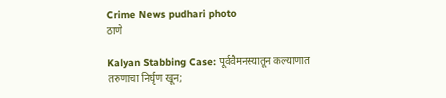Crime News pudhari photo
ठाणे

Kalyan Stabbing Case: पूर्ववैमनस्यातून कल्याणात तरुणाचा निर्घृण खून;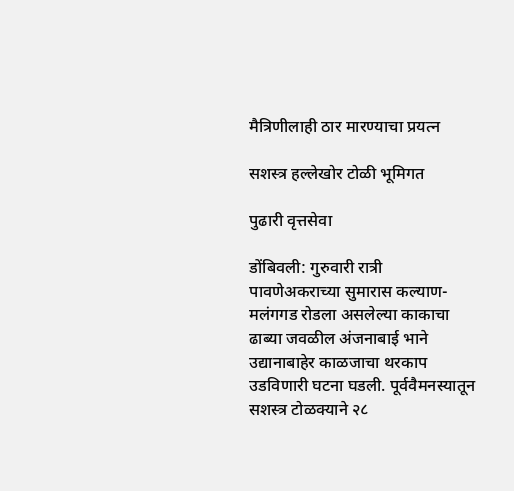मैत्रिणीलाही ठार मारण्याचा प्रयत्न

सशस्त्र हल्लेखोर टोळी भूमिगत

पुढारी वृत्तसेवा

डोंबिवली: गुरुवारी रात्री पावणेअकराच्या सुमारास कल्याण-मलंगगड रोडला असलेल्या काकाचा ढाब्या जवळील अंजनाबाई भाने उद्यानाबाहेर काळजाचा थरकाप उडविणारी घटना घडली. पूर्ववैमनस्यातून सशस्त्र टोळक्याने २८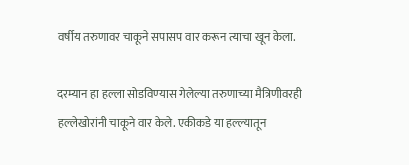वर्षीय तरुणावर चाकूने सपासप वार करून त्याचा खून केला.

दरम्यान हा हल्ला सोडविण्‍यास गेलेल्या तरुणाच्या मैत्रिणीवरही हल्लेखोरांनी चाकूने वार केले. एकीकडे या हल्ल्यातून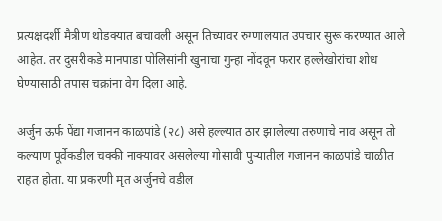प्रत्यक्षदर्शी मैत्रीण थोडक्यात बचावली असून तिच्यावर रुग्णालयात उपचार सुरू करण्यात आले आहेत. तर दुसरीकडे मानपाडा पोलिसांनी खुनाचा गुन्हा नोंदवून फरार हल्लेखोरांचा शोध घेण्यासाठी तपास चक्रांना वेग दिला आहे.

अर्जुन ऊर्फ पेंद्या गजानन काळपांडे (२८) असे हल्ल्यात ठार झालेल्या तरुणाचे नाव असून तो कल्याण पूर्वेकडील चक्की नाक्यावर असलेल्या गोसावी पुऱ्यातील गजानन काळपांडे चाळीत राहत होता. या प्रकरणी मृत अर्जुनचे वडील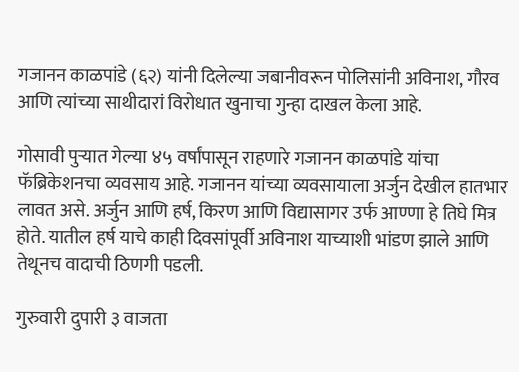गजानन काळपांडे (६२) यांनी दिलेल्या जबानीवरून पोलिसांनी अविनाश, गौरव आणि त्यांच्या साथीदारां विरोधात खुनाचा गुन्हा दाखल केला आहे.

गोसावी पुऱ्यात गेल्या ४५ वर्षांपासून राहणारे गजानन काळपांडे यांचा फॅब्रिकेशनचा व्यवसाय आहे. गजानन यांच्या व्यवसायाला अर्जुन देखी‍ल हातभार लावत असे. अर्जुन आणि हर्ष, किरण आणि विद्यासागर उर्फ आण्णा हे तिघे मित्र होते. यातील हर्ष याचे काही दिवसांपूर्वी अविनाश याच्याशी भांडण झाले आणि तेथूनच वादाची ठिणगी पडली.

गुरुवारी दुपारी ३ वाजता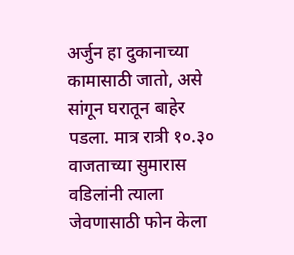अर्जुन हा दुकानाच्या कामासाठी जातो, असे सांगून घरातून बाहेर पडला. मात्र रात्री १०.३० वाजताच्या सुमारास वडिलांनी त्याला जेवणासाठी फोन केला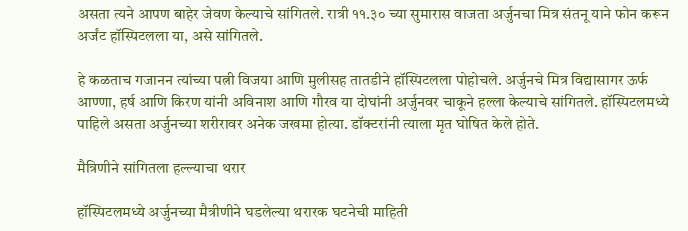असता त्यने आपण बाहेर जेवण केल्याचे सांगितले. रात्री ११.३० च्या सुमारास वाजता अर्जुनचा मित्र संतनू याने फोन करून अर्जंट हॉस्पिटलला या, असे सांगितले.

हे कळताच गजानन त्यांच्या पत्नी विजया आणि मुलीसह तातडीने हॉस्पिटलला पोहोचले. अर्जुनचे मित्र विद्यासागर ऊर्फ आण्णा, हर्ष आणि किरण यांनी अविनाश आणि गौरव या दोघांनी अर्जुनवर चाकूने हल्ला केल्याचे सांगितले. हॉस्पिटलमध्ये पाहिले असता अर्जुनच्या शरीरावर अनेक जखमा होत्या. डॉक्टरांनी त्याला मृत घोषित केले होते.

मैत्रिणीने सांगितला हल्ल्याचा थरार

हॉस्पिटलमध्ये अर्जुनच्या मैत्रीणीने घडलेल्या थरारक घटनेची माहिती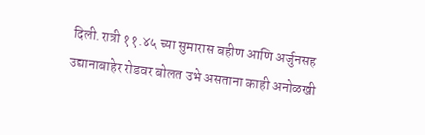दिली.रात्री ११.४५ च्या सुमारास बहीण आणि अर्जुनसह उद्यानाबाहेर रोडवर बोलत उभे असताना काही अनोळखी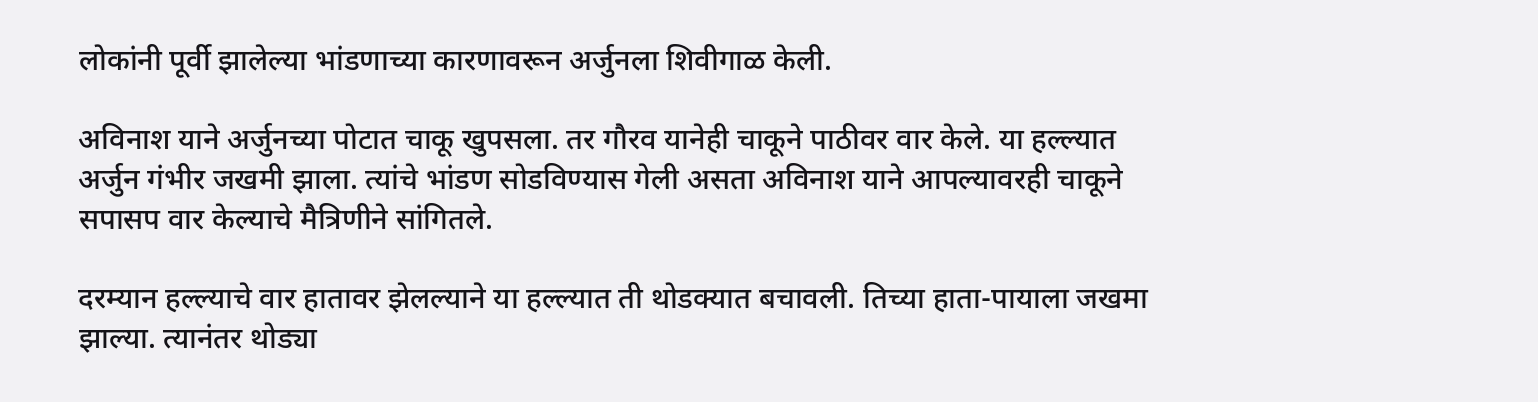लोकांनी पूर्वी झालेल्या भांडणाच्या कारणावरून अर्जुनला शिवीगाळ केली.

अविनाश याने अर्जुनच्या पोटात चाकू खुपसला. तर गौरव यानेही चाकूने पाठीवर वार केले. या हल्ल्यात अर्जुन गंभीर जखमी झाला. त्यांचे भांडण सोडविण्‍यास गेली असता अविनाश याने आपल्यावरही चाकूने सपासप वार केल्याचे मैत्रिणीने सांगितले.

दरम्यान हल्ल्याचे वार हातावर झेलल्याने या हल्ल्यात ती थोडक्यात बचावली. तिच्या हाता-पायाला जखमा झाल्या. त्यानंतर थोड्या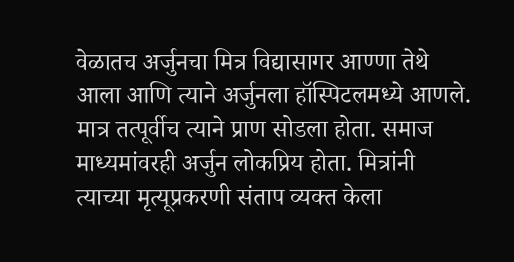वेळातच अर्जुनचा मित्र विद्यासागर आण्णा तेथे आला आणि त्याने अर्जुनला हॉस्पिटलमध्ये आणले. मात्र तत्पूर्वीच त्याने प्राण सोडला होता. समाज माध्यमांवरही अर्जुन लोकप्रिय होता. मित्रांनी त्याच्या मृत्यूप्रकरणी संताप व्यक्त केला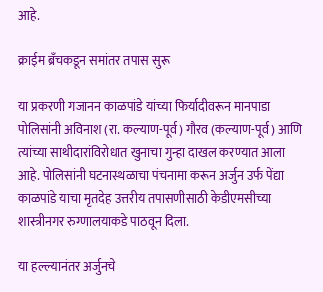आहे.

क्राईम ब्रँचकडून समांतर तपास सुरू

या प्रकरणी गजानन काळपांडे यांच्या फिर्यादीवरून मानपाडा पोलिसांनी अविनाश (रा. कल्याण-पूर्व) गौरव (कल्याण-पूर्व) आणि त्यांच्या साथीदारांविरोधात खुनाचा गुन्हा दाखल करण्‍यात आला आहे. पोलिसांनी घटनास्थळाचा पंचनामा करून अर्जुन उर्फ पेंद्या काळपांडे याचा मृतदेह उत्तरीय तपासणीसाठी केडीएमसीच्या शास्त्रीनगर रुग्णालयाकडे पाठवून दिला.

या हल्ल्यानंतर अर्जुनचे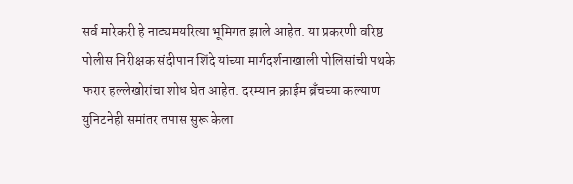सर्व मारेकरी हे नाट्यमयरित्या भूमिगत झाले आहेत. या प्रकरणी वरिष्ठ पोलीस निरीक्षक संदीपान शिंदे यांच्या मार्गदर्शनाखाली पोलिसांची पथके फरार हल्लेखोरांचा शोध घेत आहेत. दरम्यान क्राईम ब्रँचच्या कल्याण युनिटनेही समांतर तपास सुरू केला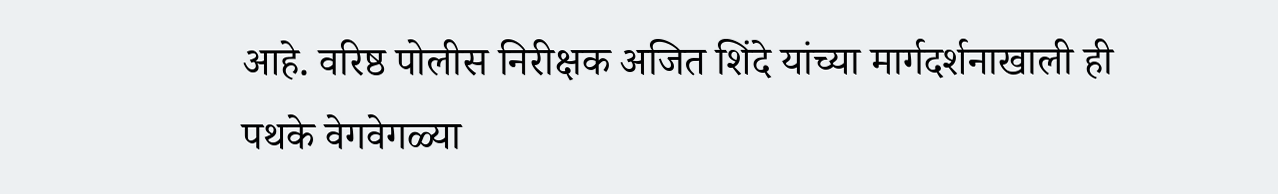आहे. वरिष्ठ पोलीस निरीक्षक अजित शिंदे यांच्या मार्गदर्शनाखाली ही पथके वेगवेगळ्या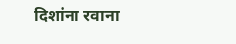दिशांना रवाना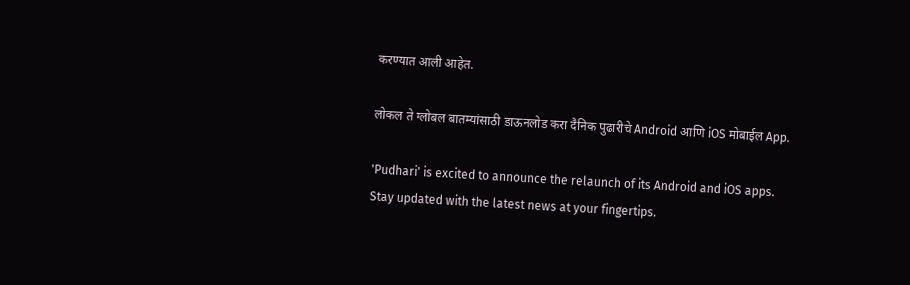करण्यात आली आहेत.

लोकल ते ग्लोबल बातम्यांसाठी डाऊनलोड करा दैनिक पुढारीचे Android आणि iOS मोबाईल App.

'Pudhari' is excited to announce the relaunch of its Android and iOS apps. Stay updated with the latest news at your fingertips.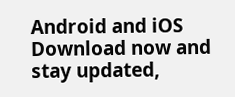Android and iOS Download now and stay updated,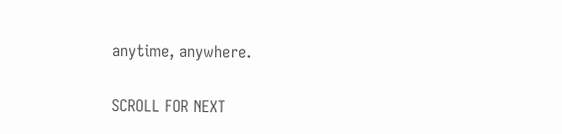anytime, anywhere.

SCROLL FOR NEXT